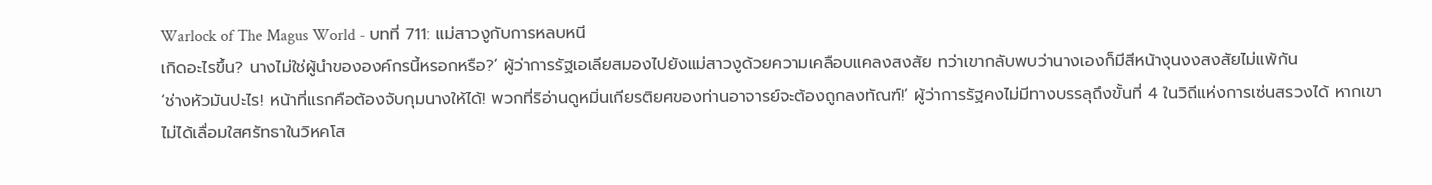Warlock of The Magus World - บทที่ 711: แม่สาวงูกับการหลบหนี
เกิดอะไรขึ้น? นางไม่ใช่ผู้นำขององค์กรนี้หรอกหรือ?’ ผู้ว่าการรัฐเอเลียสมองไปยังแม่สาวงูด้วยความเคลือบแคลงสงสัย ทว่าเขากลับพบว่านางเองก็มีสีหน้างุนงงสงสัยไม่แพ้กัน
‘ช่างหัวมันปะไร! หน้าที่แรกคือต้องจับกุมนางให้ได้! พวกที่ริอ่านดูหมิ่นเกียรติยศของท่านอาจารย์จะต้องถูกลงทัณฑ์!’ ผู้ว่าการรัฐคงไม่มีทางบรรลุถึงขั้นที่ 4 ในวิถีแห่งการเซ่นสรวงได้ หากเขาไม่ได้เลื่อมใสศรัทธาในวิหคโส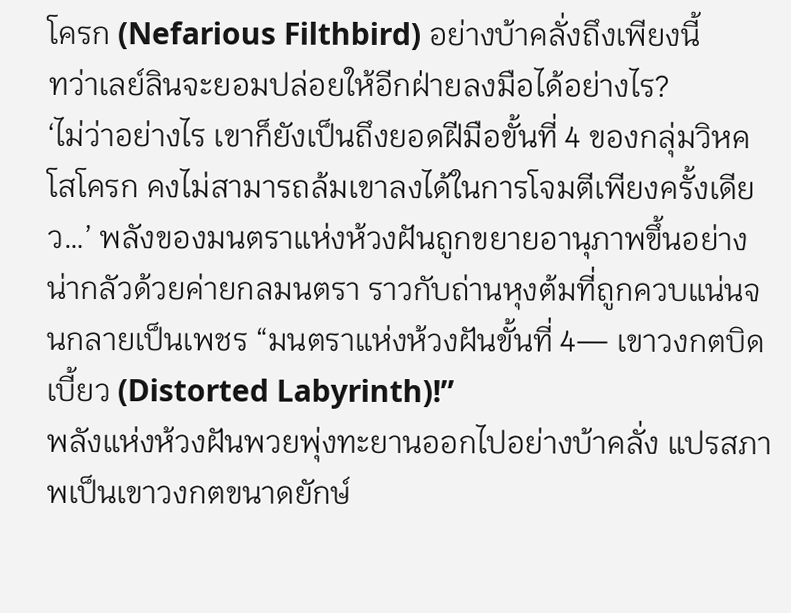โครก (Nefarious Filthbird) อย่างบ้าคลั่งถึงเพียงนี้
ทว่าเลย์ลินจะยอมปล่อยให้อีกฝ่ายลงมือได้อย่างไร?
‘ไม่ว่าอย่างไร เขาก็ยังเป็นถึงยอดฝีมือขั้นที่ 4 ของกลุ่มวิหคโสโครก คงไม่สามารถล้มเขาลงได้ในการโจมตีเพียงครั้งเดียว…’ พลังของมนตราแห่งห้วงฝันถูกขยายอานุภาพขึ้นอย่างน่ากลัวด้วยค่ายกลมนตรา ราวกับถ่านหุงต้มที่ถูกควบแน่นจนกลายเป็นเพชร “มนตราแห่งห้วงฝันขั้นที่ 4— เขาวงกตบิดเบี้ยว (Distorted Labyrinth)!”
พลังแห่งห้วงฝันพวยพุ่งทะยานออกไปอย่างบ้าคลั่ง แปรสภาพเป็นเขาวงกตขนาดยักษ์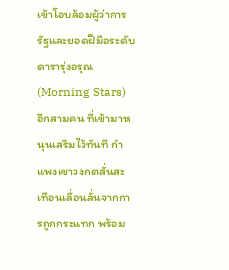เข้าโอบล้อมผู้ว่าการรัฐและยอดฝีมือระดับดารารุ่งอรุณ (Morning Stars) อีกสามคน ที่เข้ามาหนุนเสริมไว้ทันที กำแพงเขาวงกตสั่นสะเทือนเลื่อนลั่นจากการถูกกระแทก พร้อม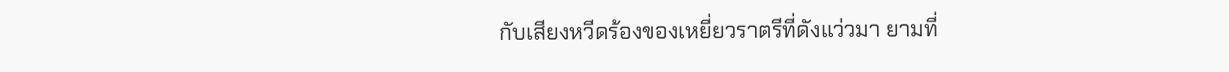กับเสียงหวีดร้องของเหยี่ยวราตรีที่ดังแว่วมา ยามที่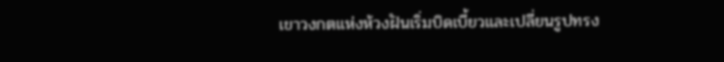เขาวงกตแห่งห้วงฝันเริ่มบิดเบี้ยวและเปลี่ยนรูปทรง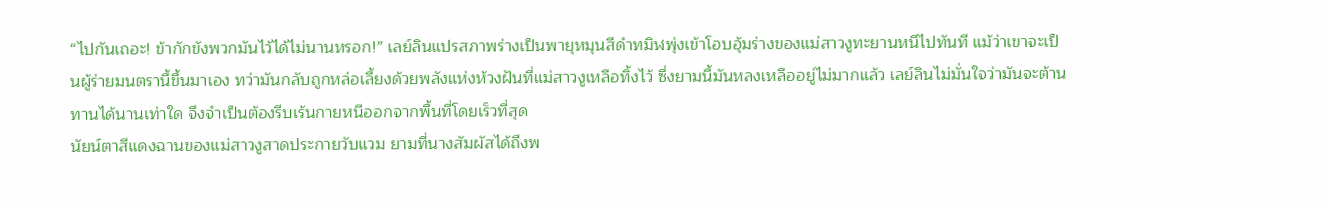“ไปกันเถอะ! ข้ากักขังพวกมันไว้ได้ไม่นานหรอก!” เลย์ลินแปรสภาพร่างเป็นพายุหมุนสีดำทมิฬพุ่งเข้าโอบอุ้มร่างของแม่สาวงูทะยานหนีไปทันที แม้ว่าเขาจะเป็นผู้ร่ายมนตรานี้ขึ้นมาเอง ทว่ามันกลับถูกหล่อเลี้ยงด้วยพลังแห่งห้วงฝันที่แม่สาวงูเหลือทิ้งไว้ ซึ่งยามนี้มันหลงเหลืออยู่ไม่มากแล้ว เลย์ลินไม่มั่นใจว่ามันจะต้านทานได้นานเท่าใด จึงจำเป็นต้องรีบเร้นกายหนีออกจากพื้นที่โดยเร็วที่สุด
นัยน์ตาสีแดงฉานของแม่สาวงูสาดประกายวับแวม ยามที่นางสัมผัสได้ถึงพ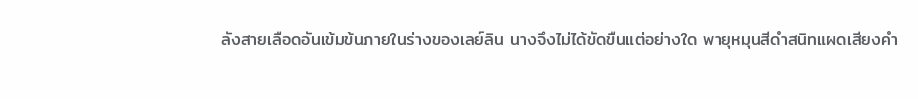ลังสายเลือดอันเข้มข้นภายในร่างของเลย์ลิน นางจึงไม่ได้ขัดขืนแต่อย่างใด พายุหมุนสีดำสนิทแผดเสียงคำ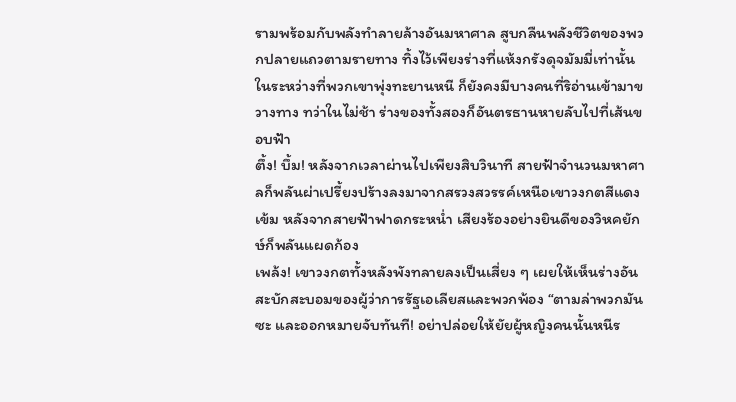รามพร้อมกับพลังทำลายล้างอันมหาศาล สูบกลืนพลังชีวิตของพวกปลายแถวตามรายทาง ทิ้งไว้เพียงร่างที่แห้งกรังดุจมัมมี่เท่านั้น
ในระหว่างที่พวกเขาพุ่งทะยานหนี ก็ยังคงมีบางคนที่ริอ่านเข้ามาขวางทาง ทว่าในไม่ช้า ร่างของทั้งสองก็อันตรธานหายลับไปที่เส้นขอบฟ้า
ตึ้ง! บึ้ม! หลังจากเวลาผ่านไปเพียงสิบวินาที สายฟ้าจำนวนมหาศาลก็พลันผ่าเปรี้ยงปร้างลงมาจากสรวงสวรรค์เหนือเขาวงกตสีแดงเข้ม หลังจากสายฟ้าฟาดกระหน่ำ เสียงร้องอย่างยินดีของวิหคยักษ์ก็พลันแผดก้อง
เพล้ง! เขาวงกตทั้งหลังพังทลายลงเป็นเสี่ยง ๆ เผยให้เห็นร่างอันสะบักสะบอมของผู้ว่าการรัฐเอเลียสและพวกพ้อง “ตามล่าพวกมันซะ และออกหมายจับทันที! อย่าปล่อยให้ยัยผู้หญิงคนนั้นหนีร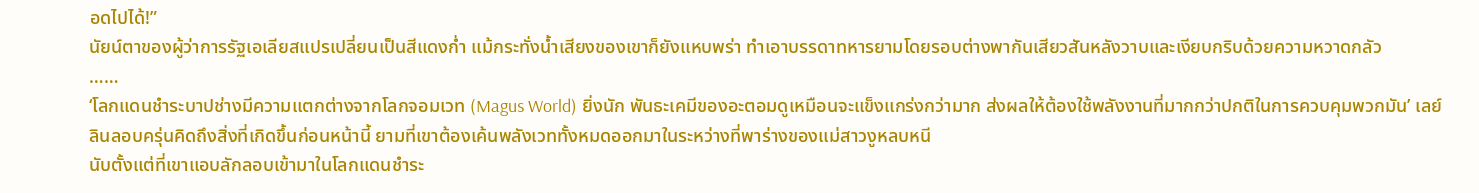อดไปได้!”
นัยน์ตาของผู้ว่าการรัฐเอเลียสแปรเปลี่ยนเป็นสีแดงก่ำ แม้กระทั่งน้ำเสียงของเขาก็ยังแหบพร่า ทำเอาบรรดาทหารยามโดยรอบต่างพากันเสียวสันหลังวาบและเงียบกริบด้วยความหวาดกลัว
……
‘โลกแดนชำระบาปช่างมีความแตกต่างจากโลกจอมเวท (Magus World) ยิ่งนัก พันธะเคมีของอะตอมดูเหมือนจะแข็งแกร่งกว่ามาก ส่งผลให้ต้องใช้พลังงานที่มากกว่าปกติในการควบคุมพวกมัน’ เลย์ลินลอบครุ่นคิดถึงสิ่งที่เกิดขึ้นก่อนหน้านี้ ยามที่เขาต้องเค้นพลังเวททั้งหมดออกมาในระหว่างที่พาร่างของแม่สาวงูหลบหนี
นับตั้งแต่ที่เขาแอบลักลอบเข้ามาในโลกแดนชำระ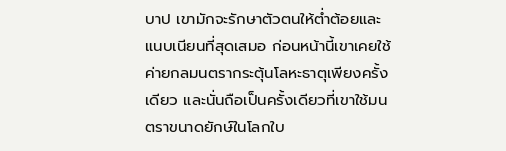บาป เขามักจะรักษาตัวตนให้ต่ำต้อยและแนบเนียนที่สุดเสมอ ก่อนหน้านี้เขาเคยใช้ค่ายกลมนตรากระตุ้นโลหะธาตุเพียงครั้งเดียว และนั่นถือเป็นครั้งเดียวที่เขาใช้มนตราขนาดยักษ์ในโลกใบ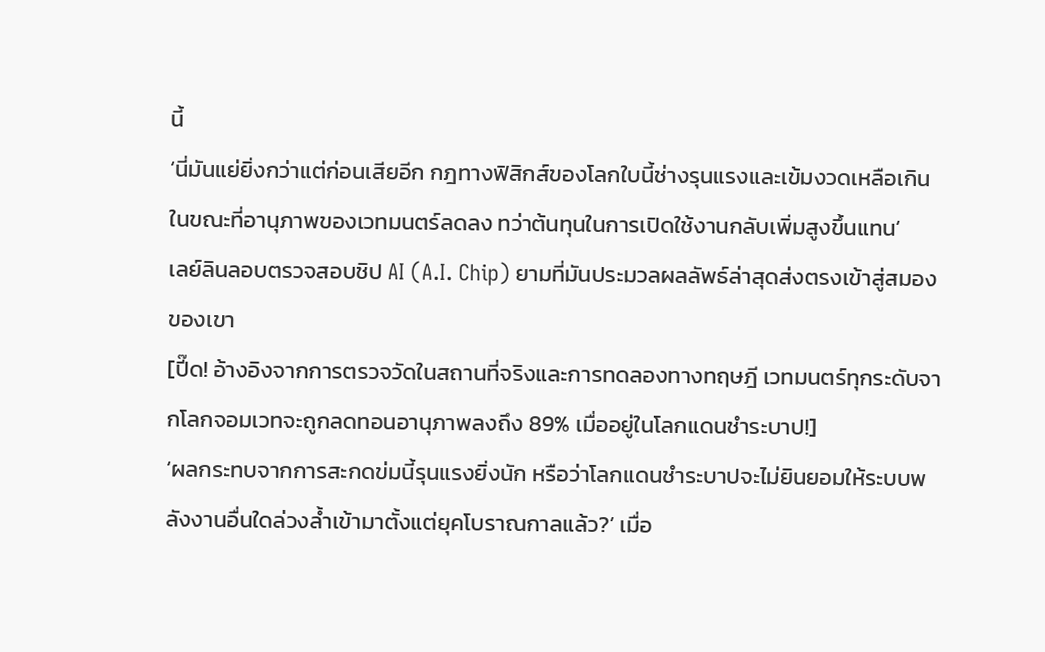นี้
‘นี่มันแย่ยิ่งกว่าแต่ก่อนเสียอีก กฎทางฟิสิกส์ของโลกใบนี้ช่างรุนแรงและเข้มงวดเหลือเกิน ในขณะที่อานุภาพของเวทมนตร์ลดลง ทว่าต้นทุนในการเปิดใช้งานกลับเพิ่มสูงขึ้นแทน‘
เลย์ลินลอบตรวจสอบชิป AI (A.I. Chip) ยามที่มันประมวลผลลัพธ์ล่าสุดส่งตรงเข้าสู่สมองของเขา
[ปี๊ด! อ้างอิงจากการตรวจวัดในสถานที่จริงและการทดลองทางทฤษฎี เวทมนตร์ทุกระดับจากโลกจอมเวทจะถูกลดทอนอานุภาพลงถึง 89% เมื่ออยู่ในโลกแดนชำระบาป!]
‘ผลกระทบจากการสะกดข่มนี้รุนแรงยิ่งนัก หรือว่าโลกแดนชำระบาปจะไม่ยินยอมให้ระบบพลังงานอื่นใดล่วงล้ำเข้ามาตั้งแต่ยุคโบราณกาลแล้ว?’ เมื่อ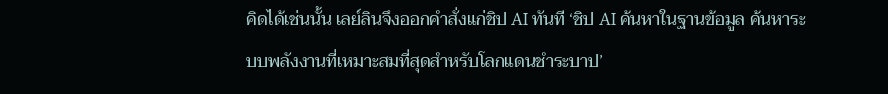คิดได้เช่นนั้น เลย์ลินจึงออกคำสั่งแก่ชิป AI ทันที ‘ชิป AI ค้นหาในฐานข้อมูล ค้นหาระบบพลังงานที่เหมาะสมที่สุดสำหรับโลกแดนชำระบาป’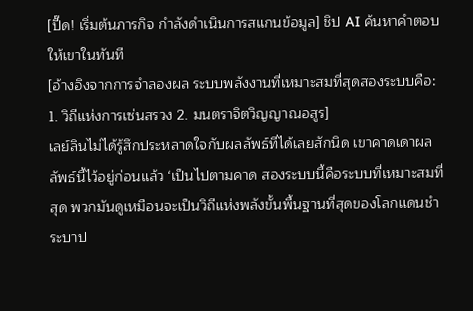[ปี๊ด! เริ่มต้นภารกิจ กำลังดำเนินการสแกนข้อมูล] ชิป AI ค้นหาคำตอบให้เขาในทันที
[อ้างอิงจากการจำลองผล ระบบพลังงานที่เหมาะสมที่สุดสองระบบคือ: 1. วิถีแห่งการเซ่นสรวง 2. มนตราจิตวิญญาณอสูร]
เลย์ลินไม่ได้รู้สึกประหลาดใจกับผลลัพธ์ที่ได้เลยสักนิด เขาคาดเดาผลลัพธ์นี้ไว้อยู่ก่อนแล้ว ‘เป็นไปตามคาด สองระบบนี้คือระบบที่เหมาะสมที่สุด พวกมันดูเหมือนจะเป็นวิถีแห่งพลังขั้นพื้นฐานที่สุดของโลกแดนชำระบาป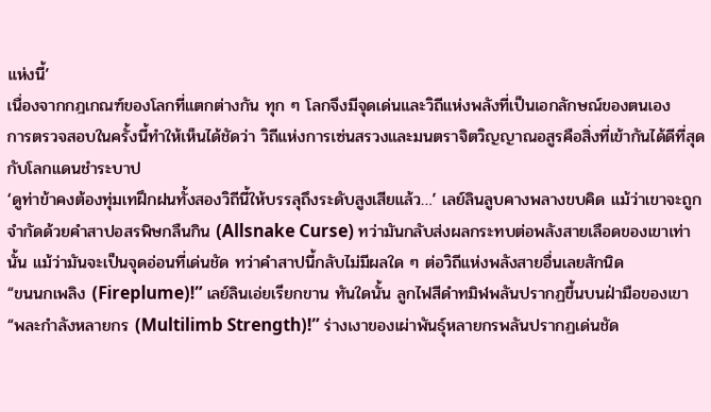แห่งนี้’
เนื่องจากกฎเกณฑ์ของโลกที่แตกต่างกัน ทุก ๆ โลกจึงมีจุดเด่นและวิถีแห่งพลังที่เป็นเอกลักษณ์ของตนเอง
การตรวจสอบในครั้งนี้ทำให้เห็นได้ชัดว่า วิถีแห่งการเซ่นสรวงและมนตราจิตวิญญาณอสูรคือสิ่งที่เข้ากันได้ดีที่สุดกับโลกแดนชำระบาป
‘ดูท่าข้าคงต้องทุ่มเทฝึกฝนทั้งสองวิถีนี้ให้บรรลุถึงระดับสูงเสียแล้ว…’ เลย์ลินลูบคางพลางขบคิด แม้ว่าเขาจะถูกจำกัดด้วยคำสาปอสรพิษกลืนกิน (Allsnake Curse) ทว่ามันกลับส่งผลกระทบต่อพลังสายเลือดของเขาเท่านั้น แม้ว่ามันจะเป็นจุดอ่อนที่เด่นชัด ทว่าคำสาปนี้กลับไม่มีผลใด ๆ ต่อวิถีแห่งพลังสายอื่นเลยสักนิด
“ขนนกเพลิง (Fireplume)!” เลย์ลินเอ่ยเรียกขาน ทันใดนั้น ลูกไฟสีดำทมิฬพลันปรากฏขึ้นบนฝ่ามือของเขา
“พละกำลังหลายกร (Multilimb Strength)!” ร่างเงาของเผ่าพันธุ์หลายกรพลันปรากฏเด่นชัด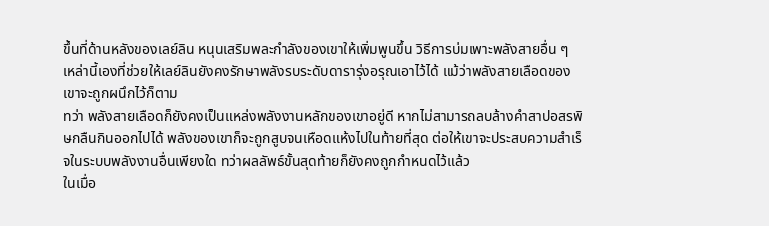ขึ้นที่ด้านหลังของเลย์ลิน หนุนเสริมพละกำลังของเขาให้เพิ่มพูนขึ้น วิธีการบ่มเพาะพลังสายอื่น ๆ เหล่านี้เองที่ช่วยให้เลย์ลินยังคงรักษาพลังรบระดับดารารุ่งอรุณเอาไว้ได้ แม้ว่าพลังสายเลือดของเขาจะถูกผนึกไว้ก็ตาม
ทว่า พลังสายเลือดก็ยังคงเป็นแหล่งพลังงานหลักของเขาอยู่ดี หากไม่สามารถลบล้างคำสาปอสรพิษกลืนกินออกไปได้ พลังของเขาก็จะถูกสูบจนเหือดแห้งไปในท้ายที่สุด ต่อให้เขาจะประสบความสำเร็จในระบบพลังงานอื่นเพียงใด ทว่าผลลัพธ์ขั้นสุดท้ายก็ยังคงถูกกำหนดไว้แล้ว
ในเมื่อ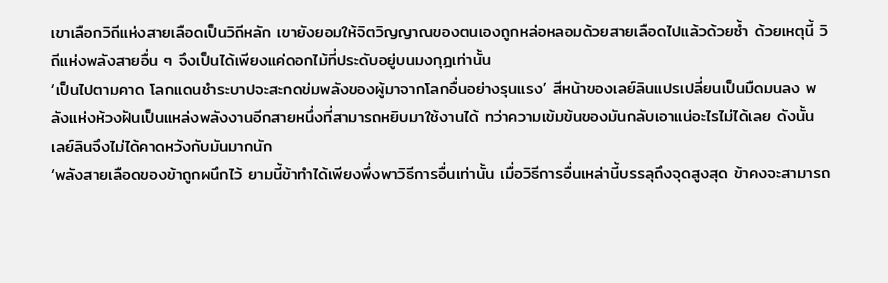เขาเลือกวิถีแห่งสายเลือดเป็นวิถีหลัก เขายังยอมให้จิตวิญญาณของตนเองถูกหล่อหลอมด้วยสายเลือดไปแล้วด้วยซ้ำ ด้วยเหตุนี้ วิถีแห่งพลังสายอื่น ๆ จึงเป็นได้เพียงแค่ดอกไม้ที่ประดับอยู่บนมงกุฎเท่านั้น
‘เป็นไปตามคาด โลกแดนชำระบาปจะสะกดข่มพลังของผู้มาจากโลกอื่นอย่างรุนแรง’ สีหน้าของเลย์ลินแปรเปลี่ยนเป็นมืดมนลง พลังแห่งห้วงฝันเป็นแหล่งพลังงานอีกสายหนึ่งที่สามารถหยิบมาใช้งานได้ ทว่าความเข้มข้นของมันกลับเอาแน่อะไรไม่ได้เลย ดังนั้น เลย์ลินจึงไม่ได้คาดหวังกับมันมากนัก
‘พลังสายเลือดของข้าถูกผนึกไว้ ยามนี้ข้าทำได้เพียงพึ่งพาวิธีการอื่นเท่านั้น เมื่อวิธีการอื่นเหล่านี้บรรลุถึงจุดสูงสุด ข้าคงจะสามารถ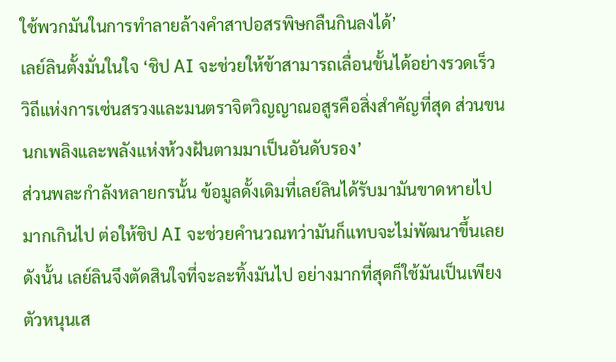ใช้พวกมันในการทำลายล้างคำสาปอสรพิษกลืนกินลงได้’
เลย์ลินตั้งมั่นในใจ ‘ชิป AI จะช่วยให้ข้าสามารถเลื่อนขั้นได้อย่างรวดเร็ว วิถีแห่งการเซ่นสรวงและมนตราจิตวิญญาณอสูรคือสิ่งสำคัญที่สุด ส่วนขนนกเพลิงและพลังแห่งห้วงฝันตามมาเป็นอันดับรอง’
ส่วนพละกำลังหลายกรนั้น ข้อมูลดั้งเดิมที่เลย์ลินได้รับมามันขาดหายไปมากเกินไป ต่อให้ชิป AI จะช่วยคำนวณทว่ามันก็แทบจะไม่พัฒนาขึ้นเลย ดังนั้น เลย์ลินจึงตัดสินใจที่จะละทิ้งมันไป อย่างมากที่สุดก็ใช้มันเป็นเพียงตัวหนุนเส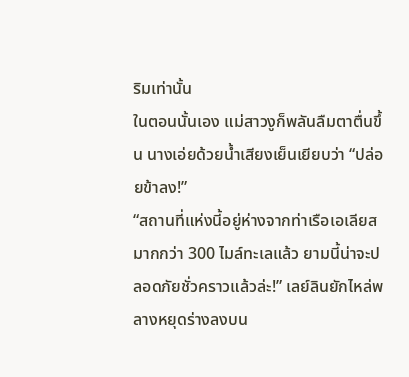ริมเท่านั้น
ในตอนนั้นเอง แม่สาวงูก็พลันลืมตาตื่นขึ้น นางเอ่ยด้วยน้ำเสียงเย็นเยียบว่า “ปล่อยข้าลง!”
“สถานที่แห่งนี้อยู่ห่างจากท่าเรือเอเลียสมากกว่า 300 ไมล์ทะเลแล้ว ยามนี้น่าจะปลอดภัยชั่วคราวแล้วล่ะ!” เลย์ลินยักไหล่พลางหยุดร่างลงบน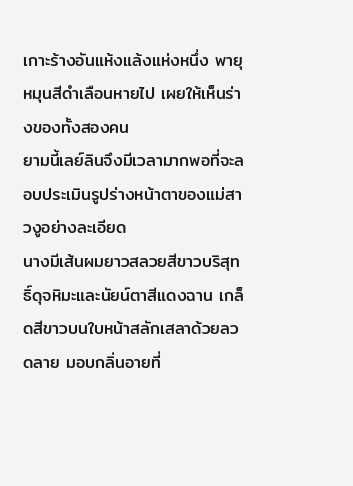เกาะร้างอันแห้งแล้งแห่งหนึ่ง พายุหมุนสีดำเลือนหายไป เผยให้เห็นร่างของทั้งสองคน
ยามนี้เลย์ลินจึงมีเวลามากพอที่จะลอบประเมินรูปร่างหน้าตาของแม่สาวงูอย่างละเอียด
นางมีเส้นผมยาวสลวยสีขาวบริสุทธิ์ดุจหิมะและนัยน์ตาสีแดงฉาน เกล็ดสีขาวบนใบหน้าสลักเสลาด้วยลวดลาย มอบกลิ่นอายที่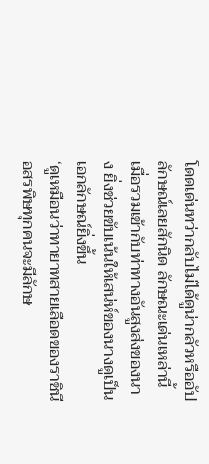โดดเด่นทว่ากลับไม่ได้ดูน่ากลัวหรืออัปลักษณ์เลยสักนิด ลักษณะเด่นเหล่านี้เมื่อรวมเข้ากับท่าทางอันสูงส่งของนาง ยิ่งช่วยขับเน้นให้เสน่ห์ของนางดูเป็นเอกลักษณ์ยิ่งขึ้น
‘ดูเหมือนว่าทายาทสายเลือดของราชินีอสรพิษทุกคนจะมีลักษ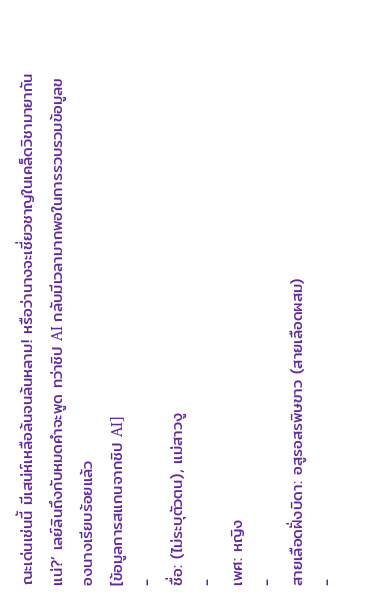ณะเด่นเช่นนี้ มีเสน่ห์เหลือล้นจนล้นหลาม! หรือว่านางจะเชี่ยวชาญในเคล็ดวิชามายากันแน่?’ เลย์ลินถึงกับหมดคำจะพูด ทว่าชิป AI กลับมีเวลามากพอในการรวบรวมข้อมูลของนางเรียบร้อยแล้ว
[ข้อมูลการสแกนจากชิป AI]
-
ชื่อ: (ไม่ระบุตัวตน), แม่สาวงู
-
เพศ: หญิง
-
สายเลือดฝั่งบิดา: อสูรอสรพิษขาว (สายเลือดผสม)
-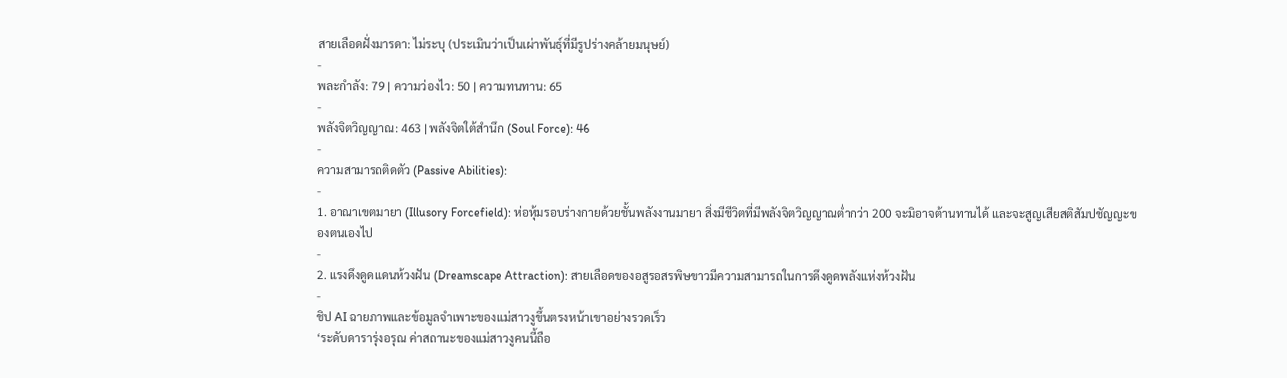สายเลือดฝั่งมารดา: ไม่ระบุ (ประเมินว่าเป็นเผ่าพันธุ์ที่มีรูปร่างคล้ายมนุษย์)
-
พละกำลัง: 79 | ความว่องไว: 50 | ความทนทาน: 65
-
พลังจิตวิญญาณ: 463 | พลังจิตใต้สำนึก (Soul Force): 46
-
ความสามารถติดตัว (Passive Abilities):
-
1. อาณาเขตมายา (Illusory Forcefield): ห่อหุ้มรอบร่างกายด้วยชั้นพลังงานมายา สิ่งมีชีวิตที่มีพลังจิตวิญญาณต่ำกว่า 200 จะมิอาจต้านทานได้ และจะสูญเสียสติสัมปชัญญะของตนเองไป
-
2. แรงดึงดูดแดนห้วงฝัน (Dreamscape Attraction): สายเลือดของอสูรอสรพิษขาวมีความสามารถในการดึงดูดพลังแห่งห้วงฝัน
-
ชิป AI ฉายภาพและข้อมูลจำเพาะของแม่สาวงูขึ้นตรงหน้าเขาอย่างรวดเร็ว
‘ระดับดารารุ่งอรุณ ค่าสถานะของแม่สาวงูคนนี้ถือ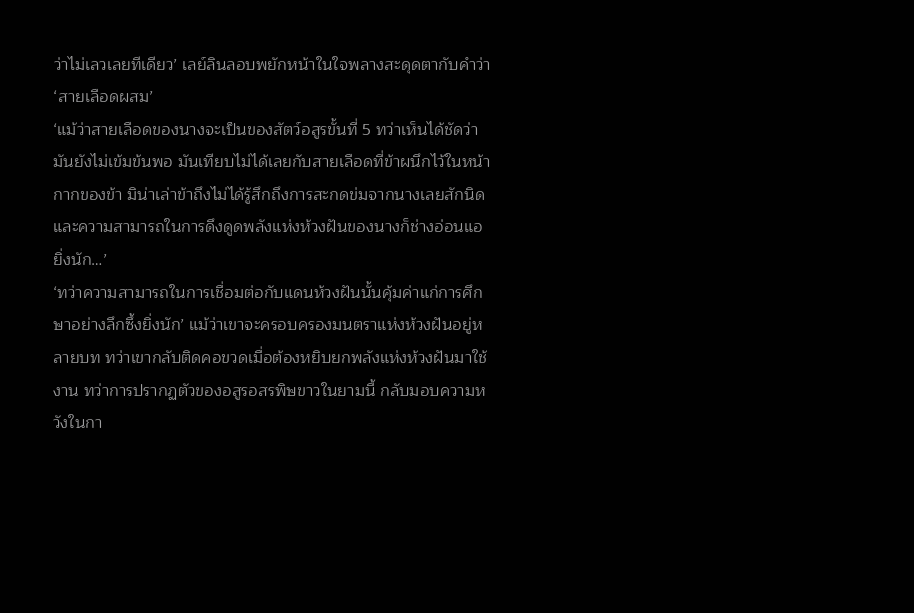ว่าไม่เลวเลยทีเดียว’ เลย์ลินลอบพยักหน้าในใจพลางสะดุดตากับคำว่า ‘สายเลือดผสม’
‘แม้ว่าสายเลือดของนางจะเป็นของสัตว์อสูรขั้นที่ 5 ทว่าเห็นได้ชัดว่ามันยังไม่เข้มข้นพอ มันเทียบไม่ได้เลยกับสายเลือดที่ข้าผนึกไว้ในหน้ากากของข้า มิน่าเล่าข้าถึงไม่ได้รู้สึกถึงการสะกดข่มจากนางเลยสักนิด และความสามารถในการดึงดูดพลังแห่งห้วงฝันของนางก็ช่างอ่อนแอยิ่งนัก…’
‘ทว่าความสามารถในการเชื่อมต่อกับแดนห้วงฝันนั้นคุ้มค่าแก่การศึกษาอย่างลึกซึ้งยิ่งนัก’ แม้ว่าเขาจะครอบครองมนตราแห่งห้วงฝันอยู่หลายบท ทว่าเขากลับติดคอขวดเมื่อต้องหยิบยกพลังแห่งห้วงฝันมาใช้งาน ทว่าการปรากฏตัวของอสูรอสรพิษขาวในยามนี้ กลับมอบความหวังในกา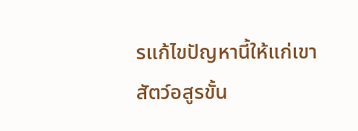รแก้ไขปัญหานี้ให้แก่เขา
สัตว์อสูรขั้น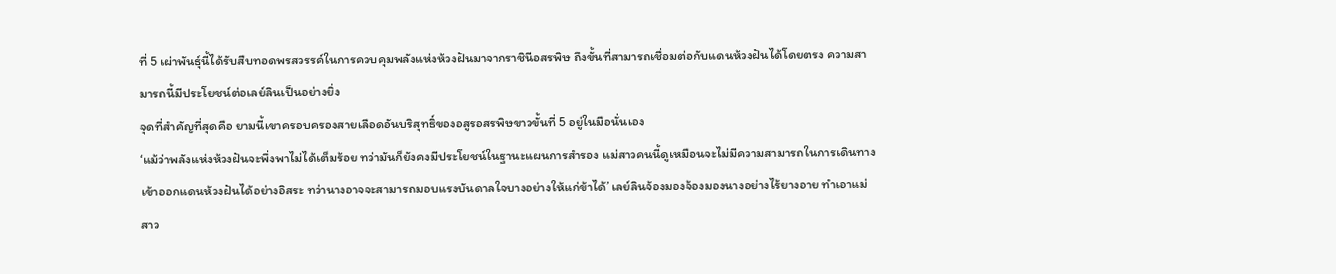ที่ 5 เผ่าพันธุ์นี้ได้รับสืบทอดพรสวรรค์ในการควบคุมพลังแห่งห้วงฝันมาจากราชินีอสรพิษ ถึงขั้นที่สามารถเชื่อมต่อกับแดนห้วงฝันได้โดยตรง ความสามารถนี้มีประโยชน์ต่อเลย์ลินเป็นอย่างยิ่ง
จุดที่สำคัญที่สุดคือ ยามนี้เขาครอบครองสายเลือดอันบริสุทธิ์ของอสูรอสรพิษขาวขั้นที่ 5 อยู่ในมือนั่นเอง
‘แม้ว่าพลังแห่งห้วงฝันจะพึ่งพาไม่ได้เต็มร้อย ทว่ามันก็ยังคงมีประโยชน์ในฐานะแผนการสำรอง แม่สาวคนนี้ดูเหมือนจะไม่มีความสามารถในการเดินทางเข้าออกแดนห้วงฝันได้อย่างอิสระ ทว่านางอาจจะสามารถมอบแรงบันดาลใจบางอย่างให้แก่ข้าได้’ เลย์ลินจ้องมองจ้องมองนางอย่างไร้ยางอาย ทำเอาแม่สาว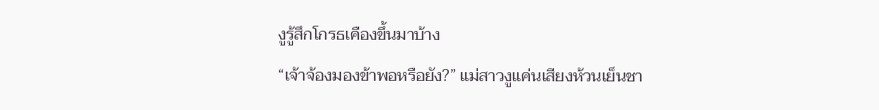งูรู้สึกโกรธเคืองขึ้นมาบ้าง
“เจ้าจ้องมองข้าพอหรือยัง?” แม่สาวงูแค่นเสียงห้วนเย็นชา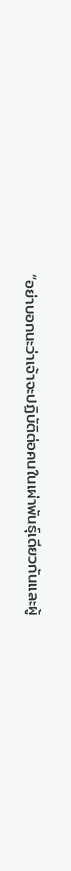“อย่าบอกนะว่าเจ้าจะปฏิบัติต่อคนในเผ่าพันธุ์เดียวกันและผู้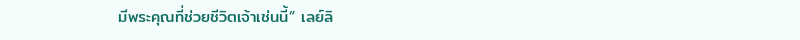มีพระคุณที่ช่วยชีวิตเจ้าเช่นนี้” เลย์ลิ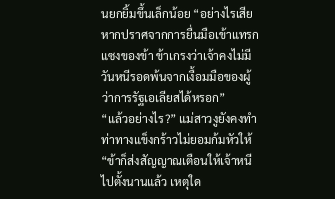นยกยิ้มขึ้นเล็กน้อย “อย่างไรเสีย หากปราศจากการยื่นมือเข้าแทรกแซงของข้า ข้าเกรงว่าเจ้าคงไม่มีวันหนีรอดพ้นจากเงื้อมมือของผู้ว่าการรัฐเอเลียสได้หรอก”
“แล้วอย่างไร?” แม่สาวงูยังคงทำท่าทางแข็งกร้าวไม่ยอมก้มหัวให้ “ข้าก็ส่งสัญญาณเตือนให้เจ้าหนีไปตั้งนานแล้ว เหตุใด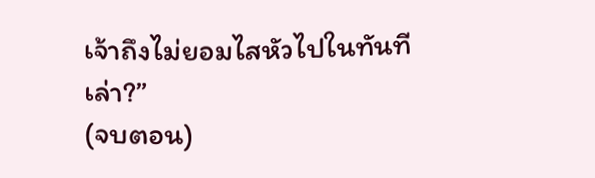เจ้าถึงไม่ยอมไสหัวไปในทันทีเล่า?”
(จบตอน)